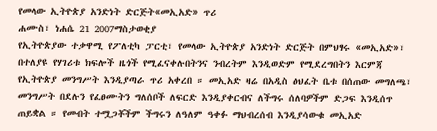የመላው ኢትዮጵያ አንድነት ድርጅት«መኢአድ» ጥሪ
ሐሙስ፣ ነሐሴ 21 2007ማስታወቂያ
የኢትዮጵያው ተቃዋሚ የፖለቲካ ፓርቲ፣ የመላው ኢትዮጵያ አንድነት ድርጅት በምህፃሩ «መኢአድ»፣ በተለያዩ የሃገሪቱ ክፍሎች ዜጎች የሚፈናቀሉበትንና ንብረትም እንዲወድም የሚደረግበትን እርምጃ የኢትዮጵያ መንግሥት እንዲያጣራ ጥሪ አቀረበ ። መኢአድ ዛሬ በአዲስ ፅህፈት ቤቱ በሰጠው መግለጫ፣ መንግሥት በደሉን የፈፀሙትን ግለሰቦች ለፍርድ እንዲያቀርብና ለችግሩ ሰለባዎችም ድጋፍ እንዲሰጥ ጠይቋል ። የመብት ተሟጋቾችም ችግሩን ለዓለም ዓቀፉ ማህብረሰብ እንዲያሳውቁ መኢአድ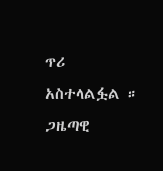ጥሪ አስተላልፏል ። ጋዜጣዊ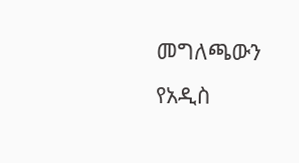መግለጫውን የአዲስ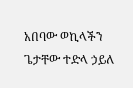አበባው ወኪላችን ጌታቸው ተድላ ኃይለ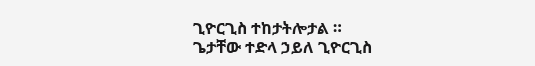ጊዮርጊስ ተከታትሎታል ።
ጌታቸው ተድላ ኃይለ ጊዮርጊስ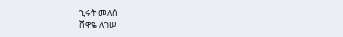ኂሩት መለሰ
ሸዋዬ ለገሠ